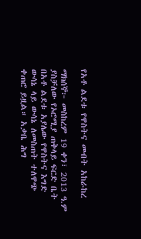የአቶ ልደቱ የዋስትና መብት አከራከረ

ማክሰኞ፦ መስከረም 19 ቀን፣ 2013 ዓ.ም ያስቻለው የኦሮሚያ ጠቅላይ ፍርድ ቤት በአቶ ልደቱ አያሌው የዋስትና እግድ ውሳኔ ላይ ውሳኔ ለመስጠት ተለዋጭ ቀጠሮ ይዟል። አቃቤ ሕግ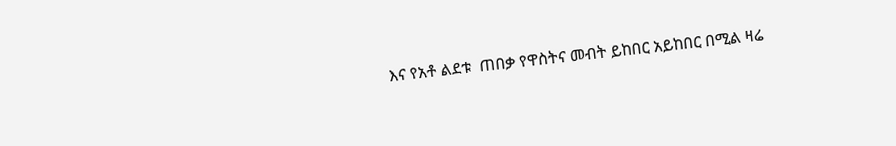እና የአቶ ልደቱ  ጠበቃ የዋስትና መብት ይከበር አይከበር በሚል ዛሬ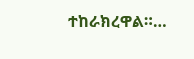ተከራክረዋል።…